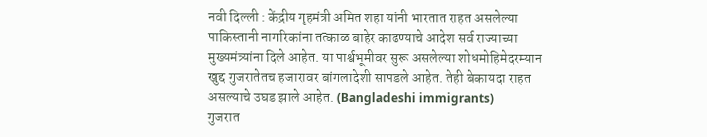नवी दिल्ली : केंद्रीय गृहमंत्री अमित शहा यांनी भारतात राहत असलेल्या पाकिस्तानी नागरिकांना तत्काळ बाहेर काढण्याचे आदेश सर्व राज्याच्या मुख्यमंत्र्यांना दिले आहेत. या पार्श्वभूमीवर सुरू असलेल्या शोधमोहिमेदरम्यान खुद्द गुजरातेतच हजारावर बांगलादेशी सापडले आहेत. तेही बेकायदा राहत असल्याचे उघड झाले आहेत. (Bangladeshi immigrants)
गुजरात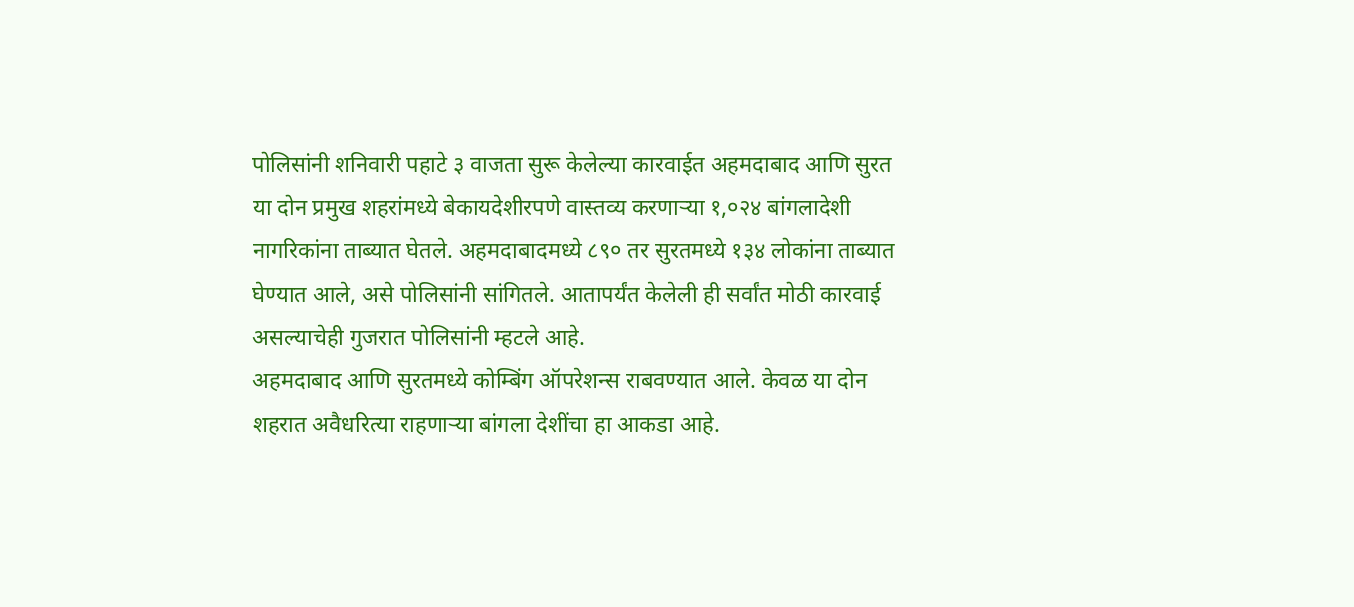पोलिसांनी शनिवारी पहाटे ३ वाजता सुरू केलेल्या कारवाईत अहमदाबाद आणि सुरत या दोन प्रमुख शहरांमध्ये बेकायदेशीरपणे वास्तव्य करणाऱ्या १,०२४ बांगलादेशी नागरिकांना ताब्यात घेतले. अहमदाबादमध्ये ८९० तर सुरतमध्ये १३४ लोकांना ताब्यात घेण्यात आले, असे पोलिसांनी सांगितले. आतापर्यंत केलेली ही सर्वांत मोठी कारवाई असल्याचेही गुजरात पोलिसांनी म्हटले आहे.
अहमदाबाद आणि सुरतमध्ये कोम्बिंग ऑपरेशन्स राबवण्यात आले. केवळ या दोन शहरात अवैधरित्या राहणाऱ्या बांगला देशींचा हा आकडा आहे.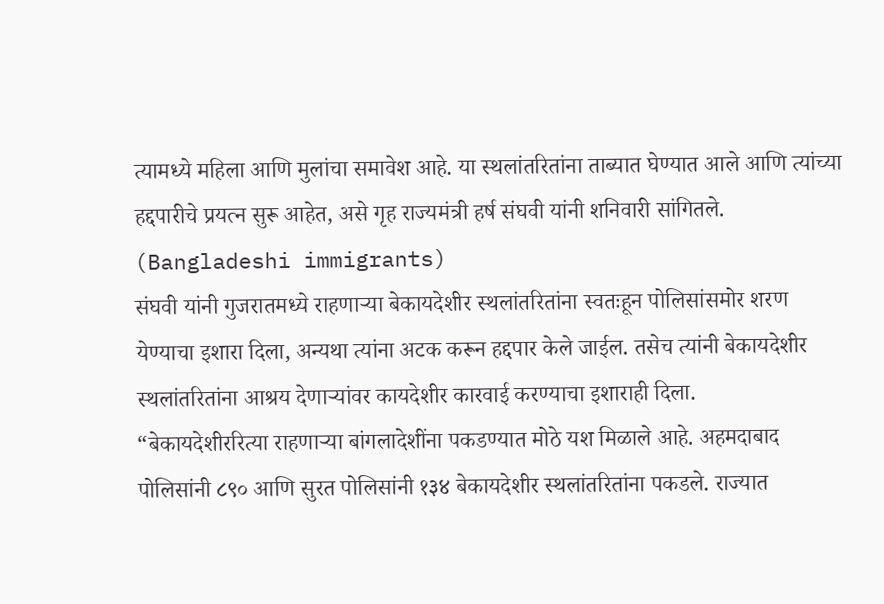त्यामध्ये महिला आणि मुलांचा समावेश आहे. या स्थलांतरितांना ताब्यात घेण्यात आले आणि त्यांच्या हद्दपारीचे प्रयत्न सुरू आहेत, असे गृह राज्यमंत्री हर्ष संघवी यांनी शनिवारी सांगितले. (Bangladeshi immigrants)
संघवी यांनी गुजरातमध्ये राहणाऱ्या बेकायदेशीर स्थलांतरितांना स्वतःहून पोलिसांसमोर शरण येण्याचा इशारा दिला, अन्यथा त्यांना अटक करून हद्दपार केले जाईल. तसेच त्यांनी बेकायदेशीर स्थलांतरितांना आश्रय देणाऱ्यांवर कायदेशीर कारवाई करण्याचा इशाराही दिला.
“बेकायदेशीररित्या राहणाऱ्या बांगलादेशींना पकडण्यात मोठे यश मिळाले आहे. अहमदाबाद पोलिसांनी ८९० आणि सुरत पोलिसांनी १३४ बेकायदेशीर स्थलांतरितांना पकडले. राज्यात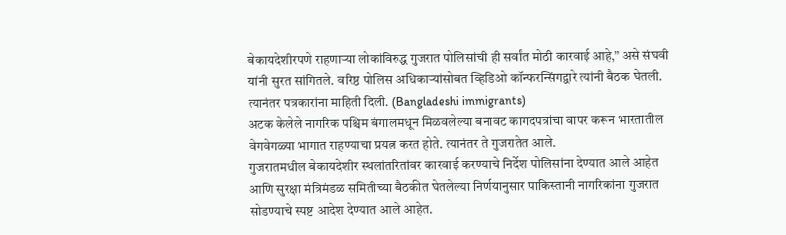बेकायदेशीरपणे राहणाऱ्या लोकांविरुद्ध गुजरात पोलिसांची ही सर्वांत मोठी कारवाई आहे,” असे संघवी यांनी सुरत सांगितले. वरिष्ठ पोलिस अधिकाऱ्यांसोबत व्हिडिओ कॉन्फरन्सिंगद्वारे त्यांनी बैठक घेतली. त्यानंतर पत्रकारांना माहिती दिली. (Bangladeshi immigrants)
अटक केलेले नागरिक पश्चिम बंगालमधून मिळवलेल्या बनावट कागदपत्रांचा वापर करून भारतातील वेगवेगळ्या भागात राहण्याचा प्रयत्न करत होते. त्यानंतर ते गुजरातेत आले.
गुजरातमधील बेकायदेशीर स्थलांतरितांवर कारवाई करण्याचे निर्देश पोलिसांना देण्यात आले आहेत आणि सुरक्षा मंत्रिमंडळ समितीच्या बैठकीत घेतलेल्या निर्णयानुसार पाकिस्तानी नागरिकांना गुजरात सोडण्याचे स्पष्ट आदेश देण्यात आले आहेत.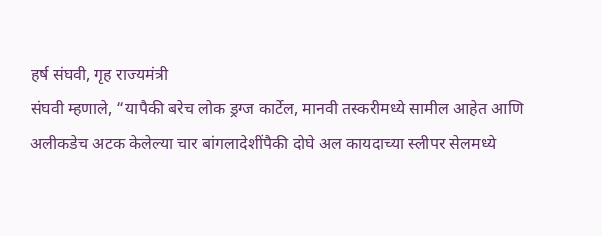हर्ष संघवी, गृह राज्यमंत्री
संघवी म्हणाले, “यापैकी बरेच लोक ड्रग्ज कार्टेल, मानवी तस्करीमध्ये सामील आहेत आणि अलीकडेच अटक केलेल्या चार बांगलादेशींपैकी दोघे अल कायदाच्या स्लीपर सेलमध्ये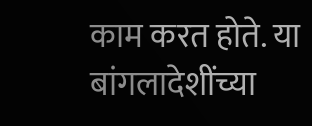काम करत होते. या बांगलादेशींच्या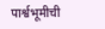पार्श्वभूमीची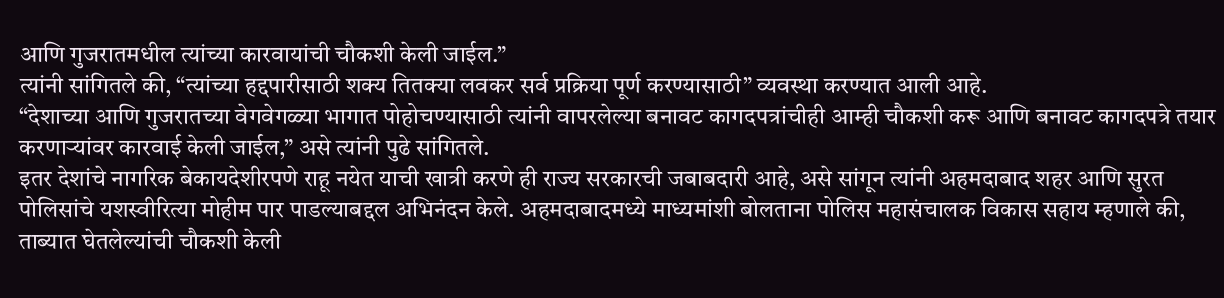आणि गुजरातमधील त्यांच्या कारवायांची चौकशी केली जाईल.”
त्यांनी सांगितले की, “त्यांच्या हद्दपारीसाठी शक्य तितक्या लवकर सर्व प्रक्रिया पूर्ण करण्यासाठी” व्यवस्था करण्यात आली आहे.
“देशाच्या आणि गुजरातच्या वेगवेगळ्या भागात पोहोचण्यासाठी त्यांनी वापरलेल्या बनावट कागदपत्रांचीही आम्ही चौकशी करू आणि बनावट कागदपत्रे तयार करणाऱ्यांवर कारवाई केली जाईल,” असे त्यांनी पुढे सांगितले.
इतर देशांचे नागरिक बेकायदेशीरपणे राहू नयेत याची खात्री करणे ही राज्य सरकारची जबाबदारी आहे, असे सांगून त्यांनी अहमदाबाद शहर आणि सुरत पोलिसांचे यशस्वीरित्या मोहीम पार पाडल्याबद्दल अभिनंदन केले. अहमदाबादमध्ये माध्यमांशी बोलताना पोलिस महासंचालक विकास सहाय म्हणाले की, ताब्यात घेतलेल्यांची चौकशी केली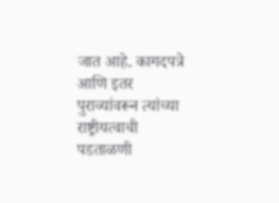जात आहे. कागदपत्रे आणि इतर पुराव्यांवरून त्यांच्या राष्ट्रीयत्वाची पडताळणी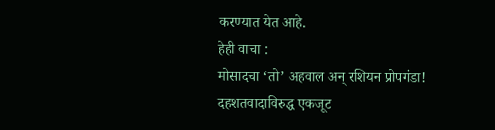करण्यात येत आहे.
हेही वाचा :
मोसादचा ‘तो’ अहवाल अन् रशियन प्रोपगंडा!
दहशतवादाविरुद्ध एकजूट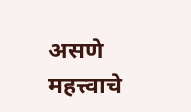असणे महत्त्वाचे